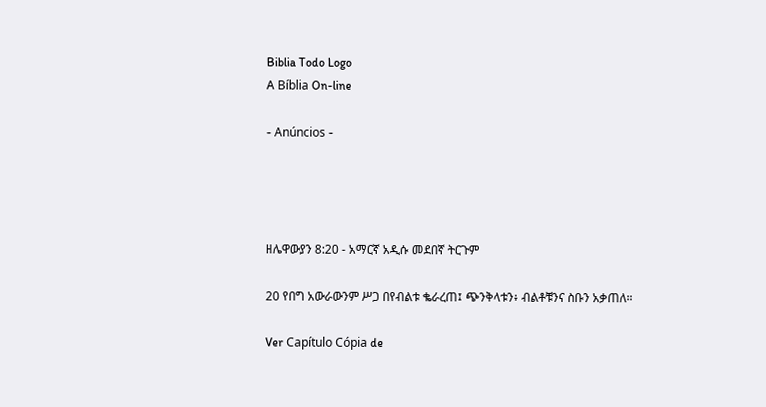Biblia Todo Logo
A Bíblia On-line

- Anúncios -




ዘሌዋውያን 8:20 - አማርኛ አዲሱ መደበኛ ትርጉም

20 የበግ አውራውንም ሥጋ በየብልቱ ቈራረጠ፤ ጭንቅላቱን፥ ብልቶቹንና ስቡን አቃጠለ።

Ver Capítulo Cópia de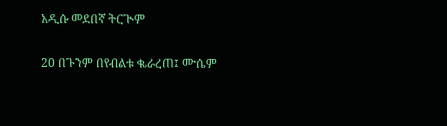አዲሱ መደበኛ ትርጒም

20 በጉንም በየብልቱ ቈራረጠ፤ ሙሴም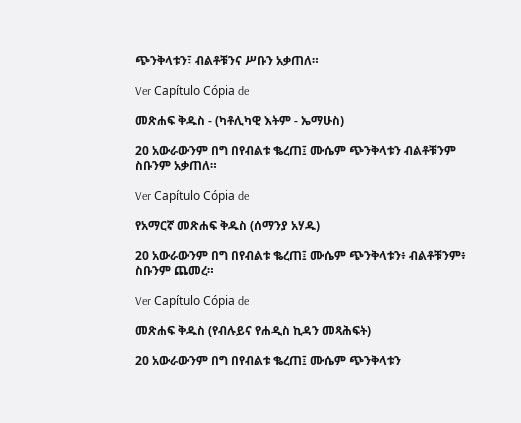ጭንቅላቱን፣ ብልቶቹንና ሥቡን አቃጠለ።

Ver Capítulo Cópia de

መጽሐፍ ቅዱስ - (ካቶሊካዊ እትም - ኤማሁስ)

20 አውራውንም በግ በየብልቱ ቈረጠ፤ ሙሴም ጭንቅላቱን ብልቶቹንም ስቡንም አቃጠለ።

Ver Capítulo Cópia de

የአማርኛ መጽሐፍ ቅዱስ (ሰማንያ አሃዱ)

20 አውራውንም በግ በየብልቱ ቈረጠ፤ ሙሴም ጭንቅላቱን፥ ብልቶቹንም፥ ስቡንም ጨመረ።

Ver Capítulo Cópia de

መጽሐፍ ቅዱስ (የብሉይና የሐዲስ ኪዳን መጻሕፍት)

20 አውራውንም በግ በየብልቱ ቈረጠ፤ ሙሴም ጭንቅላቱን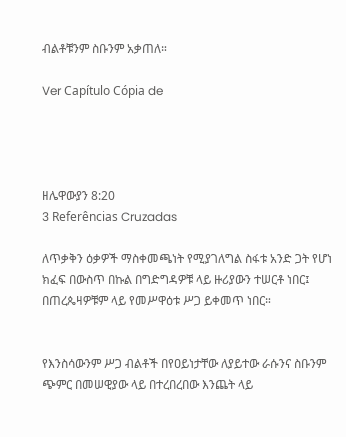ብልቶቹንም ስቡንም አቃጠለ።

Ver Capítulo Cópia de




ዘሌዋውያን 8:20
3 Referências Cruzadas

ለጥቃቅን ዕቃዎች ማስቀመጫነት የሚያገለግል ስፋቱ አንድ ጋት የሆነ ክፈፍ በውስጥ በኩል በግድግዳዎቹ ላይ ዙሪያውን ተሠርቶ ነበር፤ በጠረጴዛዎቹም ላይ የመሥዋዕቱ ሥጋ ይቀመጥ ነበር።


የእንስሳውንም ሥጋ ብልቶች በየዐይነታቸው ለያይተው ራሱንና ስቡንም ጭምር በመሠዊያው ላይ በተረበረበው እንጨት ላይ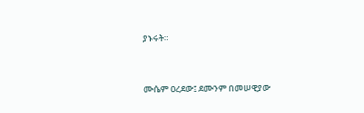ያኑሩት።


ሙሴም ዐረደው፤ ደሙንም በመሠዊያው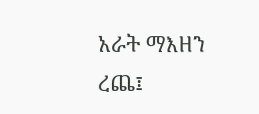አራት ማእዘን ረጨ፤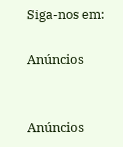Siga-nos em:

Anúncios


Anúncios